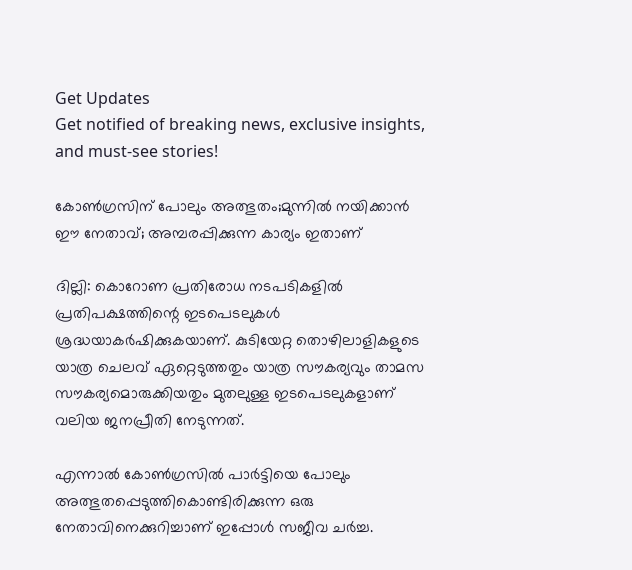Get Updates
Get notified of breaking news, exclusive insights, and must-see stories!

കോണ്‍ഗ്രസിന് പോലും അത്ഭുതം;മുന്നില്‍ നയിക്കാന്‍ ഈ നേതാവ്; അമ്പരപ്പിക്കുന്ന കാര്യം ഇതാണ്

ദില്ലി: കൊറോണ പ്രതിരോധ നടപടികളില്‍ പ്രതിപക്ഷത്തിന്റെ ഇടപെടലുകള്‍ ശ്രദ്ധയാകര്‍ഷിക്കുകയാണ്. കുടിയേറ്റ തൊഴിലാളികളുടെ യാത്ര ചെലവ് ഏറ്റെടുത്തതും യാത്ര സൗകര്യവും താമസ സൗകര്യമൊരുക്കിയതും മുതലുള്ള ഇടപെടലുകളാണ് വലിയ ജനപ്രീതി നേടുന്നത്.

എന്നാല്‍ കോണ്‍ഗ്രസില്‍ പാര്‍ട്ടിയെ പോലും അത്ഭുതപ്പെടുത്തികൊണ്ടിരിക്കുന്ന ഒരു നേതാവിനെക്കുറിച്ചാണ് ഇപ്പോള്‍ സജീവ ചര്‍ച്ച.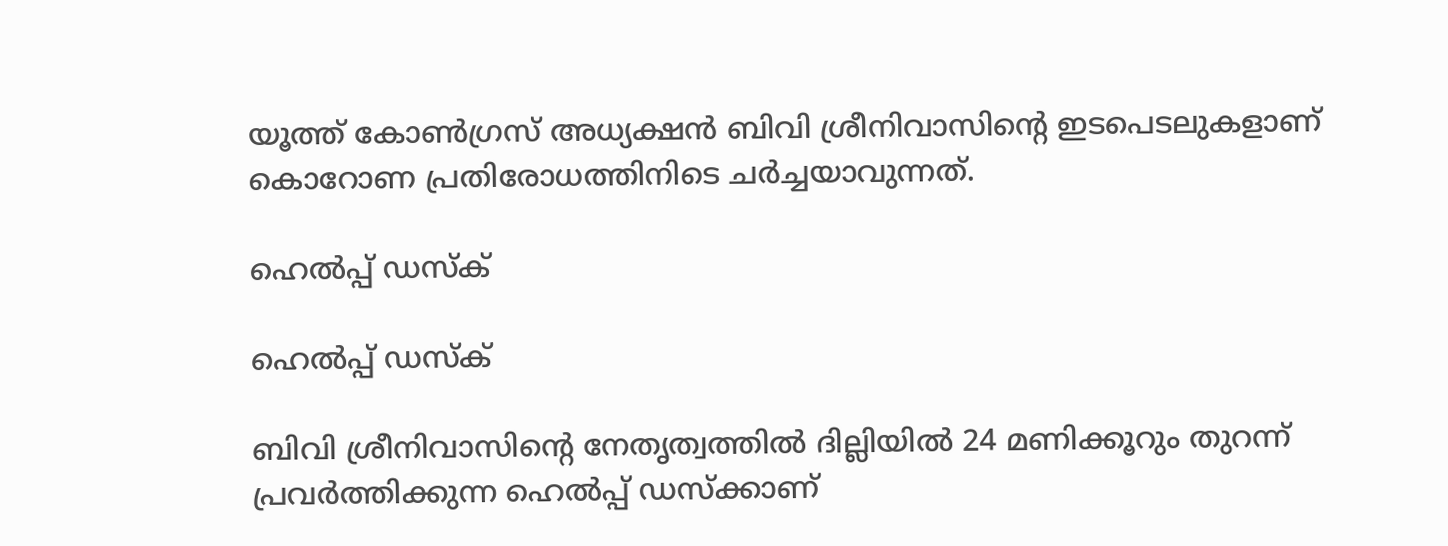യൂത്ത് കോണ്‍ഗ്രസ് അധ്യക്ഷന്‍ ബിവി ശ്രീനിവാസിന്റെ ഇടപെടലുകളാണ് കൊറോണ പ്രതിരോധത്തിനിടെ ചര്‍ച്ചയാവുന്നത്.

ഹെല്‍പ്പ് ഡസ്‌ക്

ഹെല്‍പ്പ് ഡസ്‌ക്

ബിവി ശ്രീനിവാസിന്റെ നേതൃത്വത്തില്‍ ദില്ലിയില്‍ 24 മണിക്കൂറും തുറന്ന് പ്രവര്‍ത്തിക്കുന്ന ഹെല്‍പ്പ് ഡസ്‌ക്കാണ്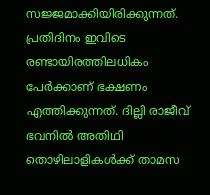സജ്ജമാക്കിയിരിക്കുന്നത്. പ്രതിദിനം ഇവിടെ രണ്ടായിരത്തിലധികം പേര്‍ക്കാണ് ഭക്ഷണം എത്തിക്കുന്നത്. ദില്ലി രാജീവ് ഭവനില്‍ അതിഥി തൊഴിലാളികള്‍ക്ക് താമസ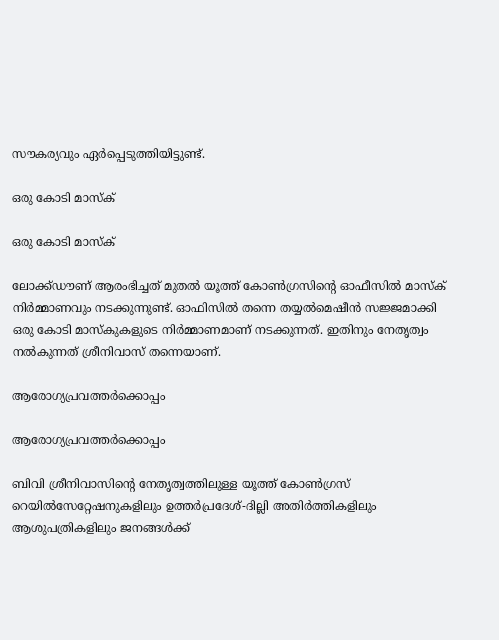സൗകര്യവും ഏര്‍പ്പെടുത്തിയിട്ടുണ്ട്.

ഒരു കോടി മാസ്‌ക്

ഒരു കോടി മാസ്‌ക്

ലോക്ക്ഡൗണ് ആരംഭിച്ചത് മുതല്‍ യൂത്ത് കോണ്‍ഗ്രസിന്റെ ഓഫീസില്‍ മാസ്‌ക് നിര്‍മ്മാണവും നടക്കുന്നുണ്ട്. ഓഫിസില്‍ തന്നെ തയ്യല്‍മെഷീന്‍ സജ്ജമാക്കി ഒരു കോടി മാസ്‌കുകളുടെ നിര്‍മ്മാണമാണ് നടക്കുന്നത്. ഇതിനും നേതൃത്വം നല്‍കുന്നത് ശ്രീനിവാസ് തന്നെയാണ്.

ആരോഗ്യപ്രവത്തര്‍ക്കൊപ്പം

ആരോഗ്യപ്രവത്തര്‍ക്കൊപ്പം

ബിവി ശ്രീനിവാസിന്റെ നേതൃത്വത്തിലുള്ള യൂത്ത് കോണ്‍ഗ്രസ് റെയില്‍സേറ്റേഷനുകളിലും ഉത്തര്‍പ്രദേശ്-ദില്ലി അതിര്‍ത്തികളിലും ആശുപത്രികളിലും ജനങ്ങള്‍ക്ക്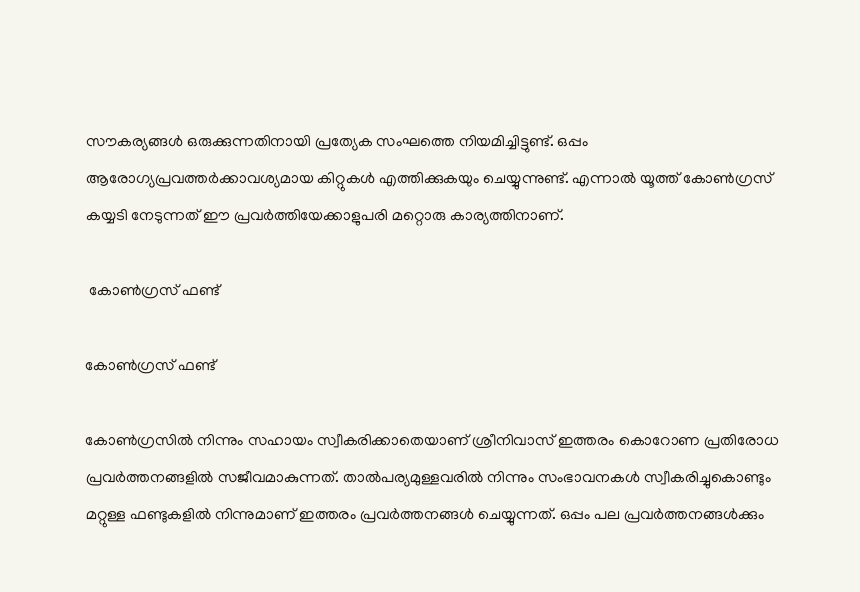സൗകര്യങ്ങള്‍ ഒരുക്കുന്നതിനായി പ്രത്യേക സംഘത്തെ നിയമിച്ചിട്ടുണ്ട്. ഒപ്പം ആരോഗ്യപ്രവത്തര്‍ക്കാവശ്യമായ കിറ്റുകള്‍ എത്തിക്കുകയും ചെയ്യുന്നുണ്ട്. എന്നാല്‍ യൂത്ത് കോണ്‍ഗ്രസ് കയ്യടി നേടുന്നത് ഈ പ്രവര്‍ത്തിയേക്കാളുപരി മറ്റൊരു കാര്യത്തിനാണ്.

 കോണ്‍ഗ്രസ് ഫണ്ട്

കോണ്‍ഗ്രസ് ഫണ്ട്

കോണ്‍ഗ്രസില്‍ നിന്നും സഹായം സ്വീകരിക്കാതെയാണ് ശ്രീനിവാസ് ഇത്തരം കൊറോണ പ്രതിരോധ പ്രവര്‍ത്തനങ്ങളില്‍ സജീവമാകുന്നത്. താല്‍പര്യമുള്ളവരില്‍ നിന്നും സംഭാവനകള്‍ സ്വീകരിച്ചുകൊണ്ടും മറ്റുള്ള ഫണ്ടുകളില്‍ നിന്നുമാണ് ഇത്തരം പ്രവര്‍ത്തനങ്ങള്‍ ചെയ്യുന്നത്. ഒപ്പം പല പ്രവര്‍ത്തനങ്ങള്‍ക്കും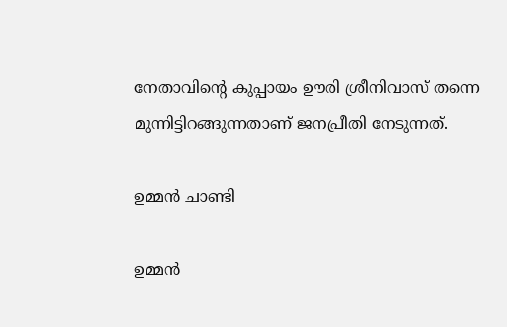നേതാവിന്റെ കുപ്പായം ഊരി ശ്രീനിവാസ് തന്നെ മുന്നിട്ടിറങ്ങുന്നതാണ് ജനപ്രീതി നേടുന്നത്.

ഉമ്മന്‍ ചാണ്ടി

ഉമ്മന്‍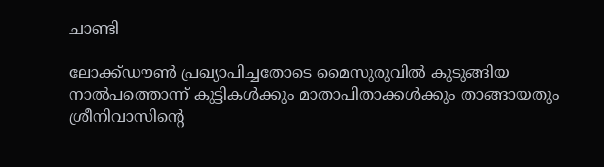ചാണ്ടി

ലോക്ക്ഡൗണ്‍ പ്രഖ്യാപിച്ചതോടെ മൈസുരുവില്‍ കുടുങ്ങിയ നാല്‍പത്തൊന്ന് കുട്ടികള്‍ക്കും മാതാപിതാക്കള്‍ക്കും താങ്ങായതും ശ്രീനിവാസിന്റെ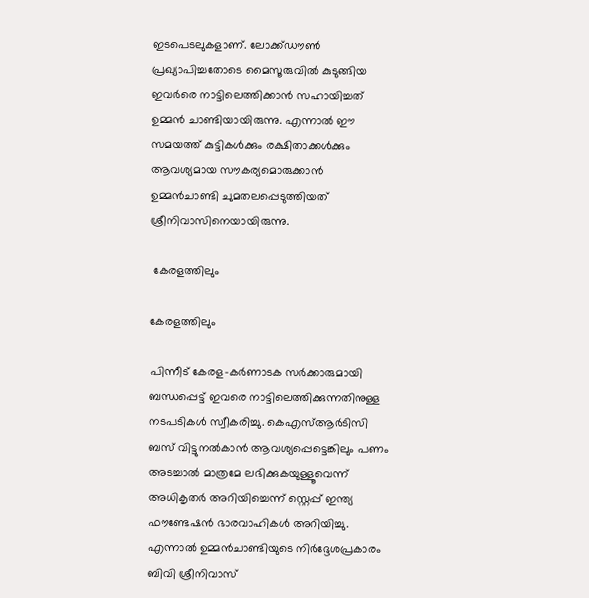ഇടപെടലുകളാണ്. ലോക്ക്ഡൗണ്‍ പ്രഖ്യാപിച്ചതോടെ മൈസൂരുവില്‍ കുടുങ്ങിയ ഇവര്‍രെ നാട്ടിലെത്തിക്കാന്‍ സഹായിച്ചത് ഉമ്മന്‍ ചാണ്ടിയായിരുന്നു. എന്നാല്‍ ഈ സമയത്ത് കുട്ടികള്‍ക്കും രക്ഷിതാക്കള്‍ക്കും ആവശ്യമായ സൗകര്യമൊരുക്കാന്‍ ഉമ്മന്‍ചാണ്ടി ചുമതലപ്പെടുത്തിയത് ശ്രീനിവാസിനെയായിരുന്നു.

 കേരളത്തിലും

കേരളത്തിലും

പിന്നീട് കേരള-കര്‍ണാടക സര്‍ക്കാരുമായി ബന്ധപ്പെട്ട് ഇവരെ നാട്ടിലെത്തിക്കുന്നതിനുള്ള നടപടികള്‍ സ്വീകരിച്ചു. കെഎസ്ആര്‍ടിസി ബസ് വിട്ടുനല്‍കാന്‍ ആവശ്യപ്പെട്ടെങ്കിലും പണം അടച്ചാല്‍ മാത്രമേ ലഭിക്കുകയുള്ളൂവെന്ന് അധികൃതര്‍ അറിയിച്ചെന്ന് സ്റ്റെപ്പ് ഇന്ത്യ ഫൗണ്ടേഷന്‍ ഭാരവാഹികള്‍ അറിയിച്ചു. എന്നാല്‍ ഉമ്മന്‍ചാണ്ടിയുടെ നിര്‍ദ്ദേശപ്രകാരം ബിവി ശ്രീനിവാസ്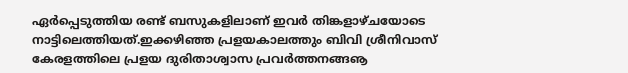ഏര്‍പ്പെടുത്തിയ രണ്ട് ബസുകളിലാണ് ഇവര്‍ തിങ്കളാഴ്ചയോടെ നാട്ടിലെത്തിയത്.ഇക്കഴിഞ്ഞ പ്രളയകാലത്തും ബിവി ശ്രീനിവാസ് കേരളത്തിലെ പ്രളയ ദുരിതാശ്വാസ പ്രവര്‍ത്തനങ്ങൡ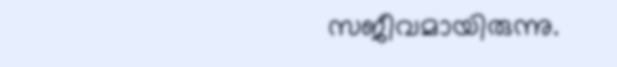സജീവമായിരുന്നു.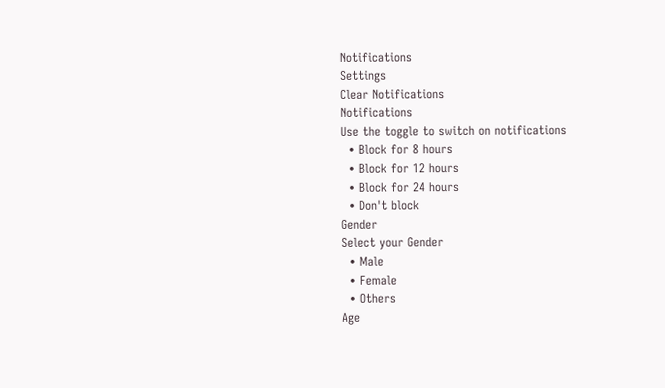Notifications
Settings
Clear Notifications
Notifications
Use the toggle to switch on notifications
  • Block for 8 hours
  • Block for 12 hours
  • Block for 24 hours
  • Don't block
Gender
Select your Gender
  • Male
  • Female
  • Others
Age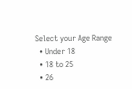Select your Age Range
  • Under 18
  • 18 to 25
  • 26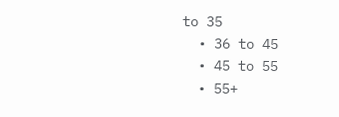to 35
  • 36 to 45
  • 45 to 55
  • 55+